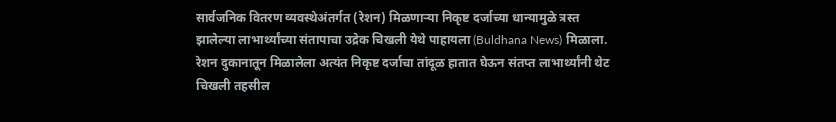सार्वजनिक वितरण व्यवस्थेअंतर्गत (रेशन) मिळणाऱ्या निकृष्ट दर्जाच्या धान्यामुळे त्रस्त झालेल्या लाभार्थ्यांच्या संतापाचा उद्रेक चिखली येथे पाहायला (Buldhana News) मिळाला. रेशन दुकानातून मिळालेला अत्यंत निकृष्ट दर्जाचा तांदूळ हातात घेऊन संतप्त लाभार्थ्यांनी थेट चिखली तहसील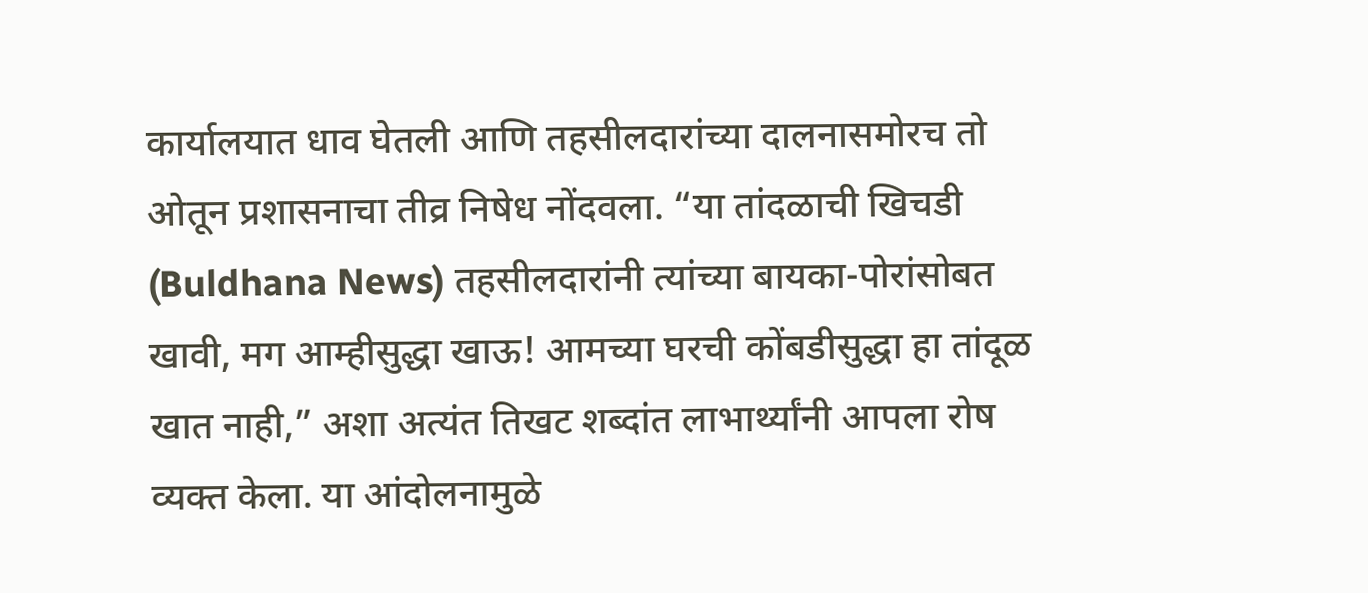कार्यालयात धाव घेतली आणि तहसीलदारांच्या दालनासमोरच तो ओतून प्रशासनाचा तीव्र निषेध नोंदवला. “या तांदळाची खिचडी (Buldhana News) तहसीलदारांनी त्यांच्या बायका-पोरांसोबत खावी, मग आम्हीसुद्धा खाऊ! आमच्या घरची कोंबडीसुद्धा हा तांदूळ खात नाही,” अशा अत्यंत तिखट शब्दांत लाभार्थ्यांनी आपला रोष व्यक्त केला. या आंदोलनामुळे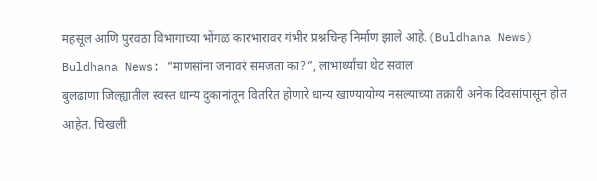महसूल आणि पुरवठा विभागाच्या भोंगळ कारभारावर गंभीर प्रश्नचिन्ह निर्माण झाले आहे.(Buldhana News)
Buldhana News: “माणसांना जनावरं समजता का?”, लाभार्थ्यांचा थेट सवाल
बुलढाणा जिल्ह्यातील स्वस्त धान्य दुकानांतून वितरित होणारे धान्य खाण्यायोग्य नसल्याच्या तक्रारी अनेक दिवसांपासून होत आहेत. चिखली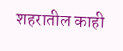शहरातील काही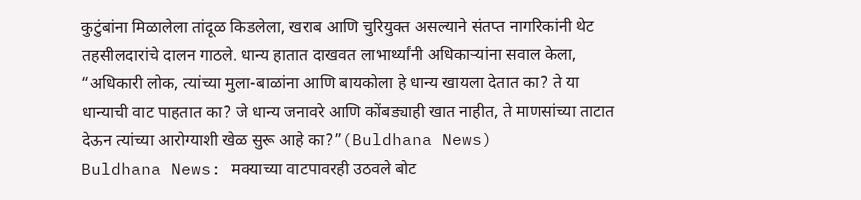कुटुंबांना मिळालेला तांदूळ किडलेला, खराब आणि चुरियुक्त असल्याने संतप्त नागरिकांनी थेट तहसीलदारांचे दालन गाठले. धान्य हातात दाखवत लाभार्थ्यांनी अधिकाऱ्यांना सवाल केला, “अधिकारी लोक, त्यांच्या मुला-बाळांना आणि बायकोला हे धान्य खायला देतात का? ते या धान्याची वाट पाहतात का? जे धान्य जनावरे आणि कोंबड्याही खात नाहीत, ते माणसांच्या ताटात देऊन त्यांच्या आरोग्याशी खेळ सुरू आहे का?”(Buldhana News)
Buldhana News: मक्याच्या वाटपावरही उठवले बोट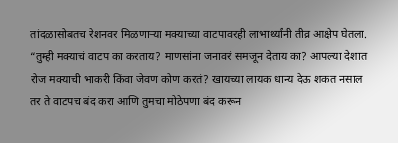तांदळासोबतच रेशनवर मिळणाऱ्या मक्याच्या वाटपावरही लाभार्थ्यांनी तीव्र आक्षेप घेतला. “तुम्ही मक्याचं वाटप का करताय? माणसांना जनावरं समजून देताय का? आपल्या देशात रोज मक्याची भाकरी किंवा जेवण कोण करतं? खायच्या लायक धान्य देऊ शकत नसाल तर ते वाटपच बंद करा आणि तुमचा मोठेपणा बंद करून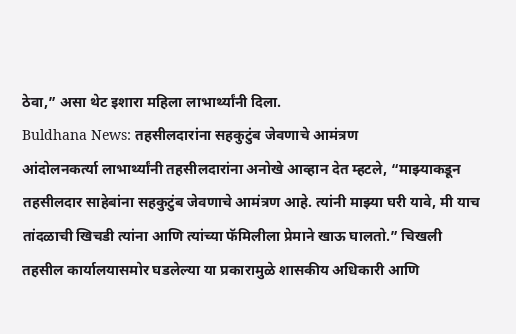ठेवा,” असा थेट इशारा महिला लाभार्थ्यांनी दिला.
Buldhana News: तहसीलदारांना सहकुटुंब जेवणाचे आमंत्रण
आंदोलनकर्त्या लाभार्थ्यांनी तहसीलदारांना अनोखे आव्हान देत म्हटले, “माझ्याकडून तहसीलदार साहेबांना सहकुटुंब जेवणाचे आमंत्रण आहे. त्यांनी माझ्या घरी यावे, मी याच तांदळाची खिचडी त्यांना आणि त्यांच्या फॅमिलीला प्रेमाने खाऊ घालतो.” चिखली तहसील कार्यालयासमोर घडलेल्या या प्रकारामुळे शासकीय अधिकारी आणि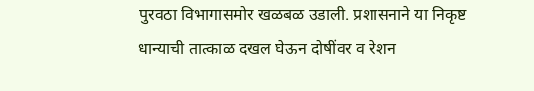पुरवठा विभागासमोर खळबळ उडाली. प्रशासनाने या निकृष्ट धान्याची तात्काळ दखल घेऊन दोषींवर व रेशन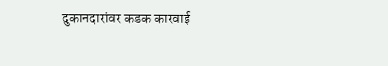दुकानदारांवर कडक कारवाई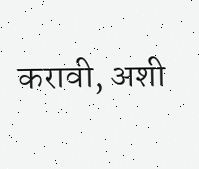करावी, अशी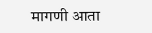मागणी आता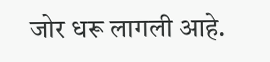जोर धरू लागली आहे.